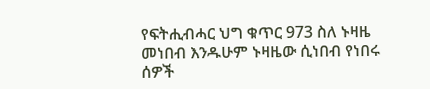የፍትሒብሓር ህግ ቁጥር 973 ስለ ኑዛዜ መነበብ እንዱሁም ኑዛዜው ሲነበብ የነበሩ ሰዎች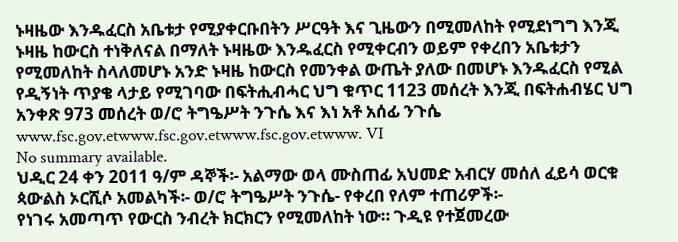ኑዛዜው እንዱፈርስ አቤቱታ የሚያቀርቡበትን ሥርዓት እና ጊዜውን በሚመለከት የሚደነግግ እንጂ ኑዛዜ ከውርስ ተነቅለናል በማለት ኑዛዜው እንዱፈርስ የሚቀርብን ወይም የቀረበን አቤቱታን የሚመለከት ስላለመሆኑ አንድ ኑዛዜ ከውርስ የመንቀል ውጤት ያለው በመሆኑ እንዱፈርስ የሚል የዲኝነት ጥያቄ ላታይ የሚገባው በፍትሒብሓር ህግ ቁጥር 1123 መሰረት እንጂ በፍትሐብሄር ህግ አንቀጽ 973 መሰረት ወ/ሮ ትግዔሥት ንጉሴ እና እነ አቶ አሰፊ ንጉሴ www.fsc.gov.etwww.fsc.gov.etwww.fsc.gov.etwww. VI
No summary available.
ህዲር 24 ቀን 2011 ዓ/ም ዳኞች፡- አልማው ወላ ሙስጠፊ አህመድ አብርሃ መሰለ ፈይሳ ወርቁ ጳውልስ ኦርሺሶ አመልካች፡- ወ/ሮ ትግዔሥት ንጉሴ- የቀረበ የለም ተጠሪዎች፡-
የነገሩ አመጣጥ የውርስ ንብረት ክርክርን የሚመለከት ነው። ጉዲዩ የተጀመረው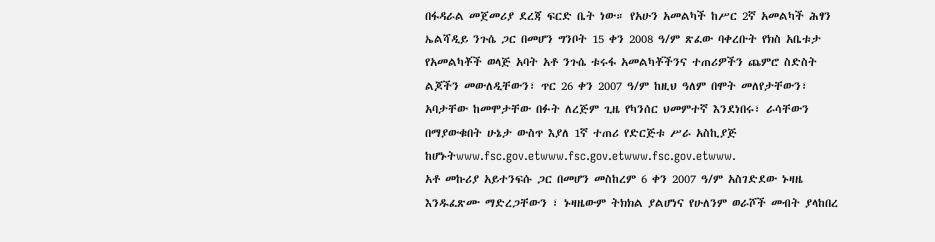በፋዳራል መጀመሪያ ደረጃ ፍርድ ቤት ነው። የአሁን አመልካች ከሥር 2ኛ አመልካች ሕፃን ኤልሻዲይ ንጉሴ ጋር በመሆን ግንቦት 15 ቀን 2008 ዓ/ም ጽፈው ባቀረቡት የክስ አቤቱታ የአመልካቾች ወላጅ አባት አቶ ንጉሴ ቱሩፋ አመልካቾችንና ተጠሪዎችን ጨምሮ ስድስት ልጆችን መውለዲቸውን፣ ጥር 26 ቀን 2007 ዓ/ም ከዚህ ዓለም በሞት መለየታቸውን፣ አባታቸው ከመሞታቸው በፉት ለረጅም ጊዜ የካንሰር ህመምተኛ እንደነበሩ፣ ራሳቸውን በማያውቁበት ሁኔታ ውስጥ እያለ 1ኛ ተጠሪ የድርጅቱ ሥራ አስኪያጅ ከሆኑትwww.fsc.gov.etwww.fsc.gov.etwww.fsc.gov.etwww.
አቶ መኩሪያ አይተንፍሱ ጋር በመሆን መስከረም 6 ቀን 2007 ዓ/ም አስገድደው ኑዛዜ እንዱፈጽሙ ማድረጋቸውን ፣ ኑዛዜውም ትክክል ያልሆነና የሁለንም ወራሾች መብት ያላከበረ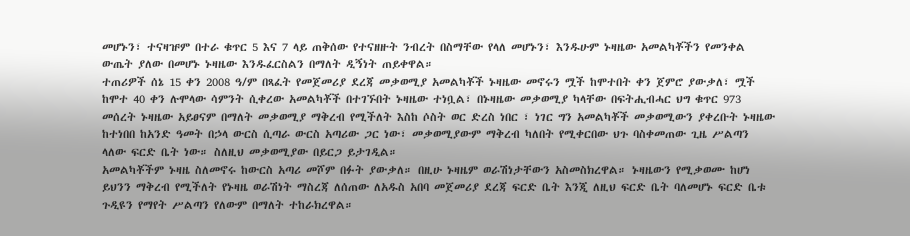መሆኑን፣ ተናዛዡም በተራ ቁጥር 5 እና 7 ላይ ጠቅሰው የተናዘዙት ንብረት በስማቸው የላለ መሆኑን፣ እንዱሁም ኑዛዜው አመልካቾችን የመንቀል ውጤት ያለው በመሆኑ ኑዛዜው እንዱፈርስልን በማለት ዲኝነት ጠይቀዋል።
ተጠሪዎች ሰኔ 15 ቀን 2008 ዓ/ም በጻፈት የመጀመሪያ ደረጃ መቃወሚያ አመልካቾች ኑዛዜው መኖሩን ሟች ከሞተበት ቀን ጀምሮ ያውቃለ፣ ሟች ከሞተ 40 ቀን ሉሞላው ሳምንት ሲቀረው አመልካቾች በተገኙበት ኑዛዜው ተነቧል፣ በኑዛዜው መቃወሚያ ካላቸው በፍትሒብሓር ህግ ቁጥር 973 መሰረት ኑዛዜው አይፀናም በማለት መቃወሚያ ማቅረብ የሚችለት እስከ ሶስት ወር ድረስ ነበር ፣ ነገር ግን አመልካቾች መቃወሚውን ያቀረቡት ኑዛዜው ከተነበበ ከአንድ ዓመት በኃላ ውርስ ሲጣራ ውርስ አጣሪው ጋር ነው፣ መቃወሚያውም ማቅረብ ካለበት የሚቀርበው ህጉ ባስቀመጠው ጊዜ ሥልጣን ላለው ፍርድ ቤት ነው። ስለዚህ መቃወሚያው በይርጋ ይታገዲል።
አመልካቾችም ኑዛዜ ስለመኖሩ ከውርስ አጣሪ መሾም በፉት ያውቃለ። በዚሁ ኑዛዜም ወራሽነታቸውን አስመስክረዋል። ኑዛዜውን የሚቃወሙ ከሆነ ይህንን ማቅረብ የሚችለት የኑዛዜ ወራሽነት ማስረጃ ለሰጠው ለአዱስ አበባ መጀመሪያ ደረጃ ፍርድ ቤት እንጂ ለዚህ ፍርድ ቤት ባለመሆኑ ፍርድ ቤቱ ጉዲዩን የማየት ሥልጣን የለውም በማለት ተከራክረዋል።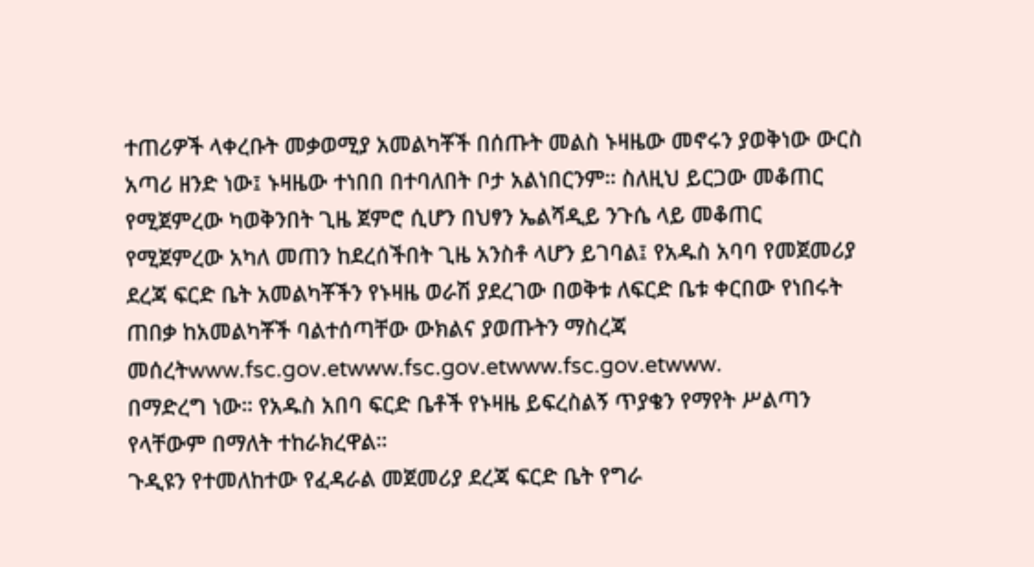ተጠሪዎች ላቀረቡት መቃወሚያ አመልካቾች በሰጡት መልስ ኑዛዜው መኖሩን ያወቅነው ውርስ አጣሪ ዘንድ ነው፤ ኑዛዜው ተነበበ በተባለበት ቦታ አልነበርንም። ስለዚህ ይርጋው መቆጠር የሚጀምረው ካወቅንበት ጊዜ ጀምሮ ሲሆን በህፃን ኤልሻዲይ ንጉሴ ላይ መቆጠር የሚጀምረው አካለ መጠን ከደረሰችበት ጊዜ አንስቶ ላሆን ይገባል፤ የአዱስ አባባ የመጀመሪያ ደረጃ ፍርድ ቤት አመልካቾችን የኑዛዜ ወራሽ ያደረገው በወቅቱ ለፍርድ ቤቱ ቀርበው የነበሩት ጠበቃ ከአመልካቾች ባልተሰጣቸው ውክልና ያወጡትን ማስረጃ መሰረትwww.fsc.gov.etwww.fsc.gov.etwww.fsc.gov.etwww.
በማድረግ ነው። የአዱስ አበባ ፍርድ ቤቶች የኑዛዜ ይፍረስልኝ ጥያቄን የማየት ሥልጣን የላቸውም በማለት ተከራክረዋል።
ጉዲዩን የተመለከተው የፈዳራል መጀመሪያ ደረጃ ፍርድ ቤት የግራ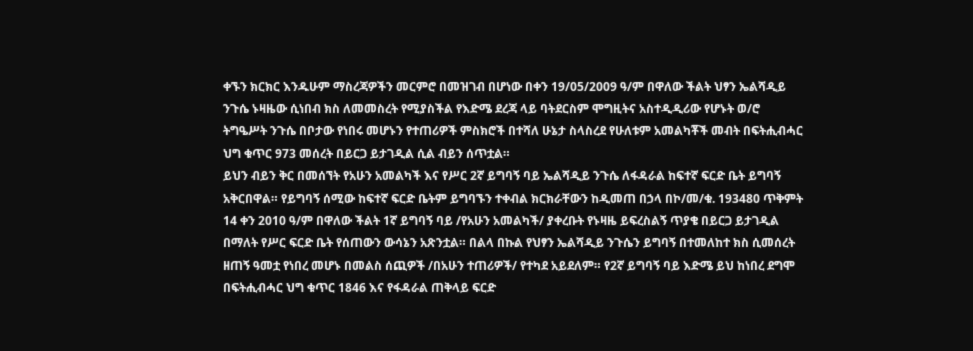ቀኙን ክርክር እንዱሁም ማስረጃዎችን መርምሮ በመዝገብ በሆነው በቀን 19/05/2009 ዓ/ም በዋለው ችልት ህፃን ኤልሻዲይ ንጉሴ ኑዛዜው ሲነበብ ክስ ለመመስረት የሚያስችል የእድሜ ደረጃ ላይ ባትደርስም ሞግዚትና አስተዲዲሪው የሆኑት ወ/ሮ ትግዔሥት ንጉሴ በቦታው የነበሩ መሆኑን የተጠሪዎች ምስክሮች በተሻለ ሁኔታ ስላስረደ የሁለቱም አመልካቾች መብት በፍትሒብሓር ህግ ቁጥር 973 መሰረት በይርጋ ይታገዲል ሲል ብይን ሰጥቷል።
ይህን ብይን ቅር በመሰኘት የአሁን አመልካች እና የሥር 2ኛ ይግባኝ ባይ ኤልሻዲይ ንጉሴ ለፋዳራል ከፍተኛ ፍርድ ቤት ይግባኝ አቅርበዋል። የይግባኝ ሰሚው ከፍተኛ ፍርድ ቤትም ይግባኙን ተቀብል ክርክራቸውን ከዲመጠ በኃላ በኮ/መ/ቁ. 193480 ጥቅምት 14 ቀን 2010 ዓ/ም በዋለው ችልት 1ኛ ይግባኝ ባይ /የአሁን አመልካች/ ያቀረቡት የኑዛዜ ይፍረስልኝ ጥያቄ በይርጋ ይታገዲል በማለት የሥር ፍርድ ቤት የሰጠውን ውሳኔን አጽንቷል። በልላ በኩል የህፃን ኤልሻዲይ ንጉሴን ይግባኝ በተመለከተ ክስ ሲመሰረት ዘጠኝ ዓመቷ የነበረ መሆኑ በመልስ ሰጪዎች /በአሁን ተጠሪዎች/ የተካደ አይደለም። የ2ኛ ይግባኝ ባይ እድሜ ይህ ከነበረ ደግሞ በፍትሒብሓር ህግ ቁጥር 1846 እና የፋዳራል ጠቅላይ ፍርድ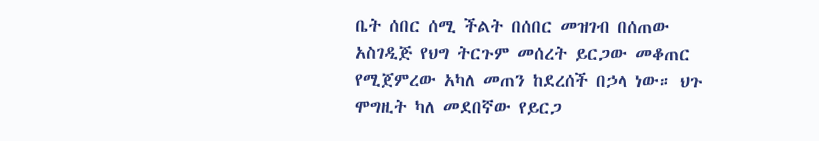ቤት ሰበር ሰሚ ችልት በሰበር መዝገብ በሰጠው አስገዲጅ የህግ ትርጉም መሰረት ይርጋው መቆጠር የሚጀምረው አካለ መጠን ከደረሰች በኃላ ነው። ህጉ ሞግዚት ካለ መደበኛው የይርጋ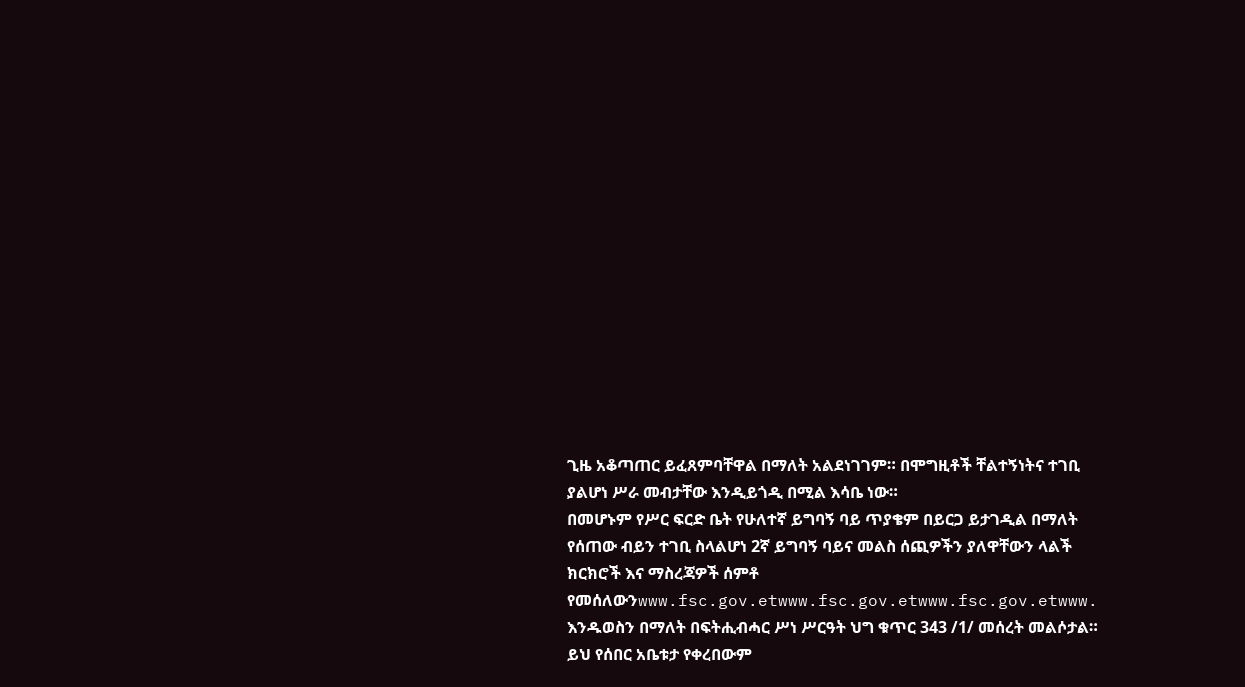ጊዜ አቆጣጠር ይፈጸምባቸዋል በማለት አልደነገገም። በሞግዚቶች ቸልተኝነትና ተገቢ ያልሆነ ሥራ መብታቸው እንዲይጎዲ በሚል እሳቤ ነው።
በመሆኑም የሥር ፍርድ ቤት የሁለተኛ ይግባኝ ባይ ጥያቄም በይርጋ ይታገዲል በማለት የሰጠው ብይን ተገቢ ስላልሆነ 2ኛ ይግባኝ ባይና መልስ ሰጪዎችን ያለዋቸውን ላልች ክርክሮች እና ማስረጃዎች ሰምቶ የመሰለውንwww.fsc.gov.etwww.fsc.gov.etwww.fsc.gov.etwww.
እንዱወስን በማለት በፍትሒብሓር ሥነ ሥርዓት ህግ ቁጥር 343 /1/ መሰረት መልሶታል።
ይህ የሰበር አቤቱታ የቀረበውም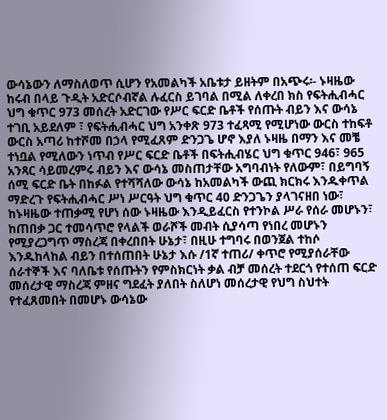ውሳኔውን ለማስለወጥ ሲሆን የአመልካች አቤቱታ ይዘትም በአጭሩ፡- ኑዛዜው ከሩብ በላይ ጉዲት አድርሶብኛል ሉፈርስ ይገባል በሚል ለቀረበ ክስ የፍትሒብሓር ህግ ቁጥር 973 መሰረት አድርገው የሥር ፍርድ ቤቶች የሰጡት ብይን እና ውሳኔ ተገቢ አይደለም ፣ የፍትሒብሓር ህግ አንቀጽ 973 ተፈጻሚ የሚሆነው ውርስ ተከፍቶ ውርስ አጣሪ ከተሾመ በኃላ የሚፈጸም ድንጋጌ ሆኖ እያለ ኑዛዜ በማን እና መቼ ተነቧል የሚለውን ነጥብ የሥር ፍርድ ቤቶች በፍትሒብሄር ህግ ቁጥር 946፣ 965 አንጻር ሳይመረምሩ ብይን እና ውሳኔ መስጠታቸው አግባብነት የለውም፣ በይግባኝ ሰሚ ፍርድ ቤት በከፉል የተሻሻለው ውሳኔ ከአመልካች ውጪ ክርክሩ እንዱቀጥል ማድረጉ የፍትሒብሓር ሥነ ሥርዓት ህግ ቁጥር 40 ድንጋጌን ያላገናዘበ ነው፣ ከኑዛዜው ተጠቃሚ የሆነ ሰው ኑዛዜው እንዲይፈርስ የተንኮል ሥራ የሰራ መሆኑን፣ ከጠበቃ ጋር ተመሳጥሮ የላልች ወራሾች መብት ሲያሳጣ የነበረ መሆኑን የሚያረጋግጥ ማስረጃ በቀረበበት ሁኔታ፣ በዚሁ ተግባሩ በወንጀል ተከሶ እንዱከላከል ብይን በተሰጠበት ሁኔታ እሱ /1ኛ ተጠሪ/ ቀጥሮ የሚያሰራቸው ሰራተኞች እና ባለቤቱ የሰጡትን የምስክርነት ቃል ብቻ መሰረት ተደርጎ የተሰጠ ፍርድ መሰረታዊ ማስረጃ ምዘና ግደፈት ያለበት ስለሆነ መሰረታዊ የህግ ስህተት የተፈጸመበት በመሆኑ ውሳኔው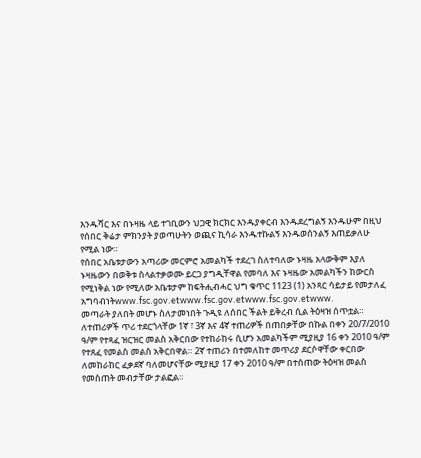እንዱሻር እና በኑዛዜ ላይ ተገቢውን ህጋዊ ክርክር እንዱያቀርብ እንዱደረግልኝ እንዱሁም በዚህ የሰበር ቅሬታ ምክንያት ያወጣሁትን ወጪና ኪሳራ እንዱተኩልኝ እንዱወሰንልኝ እጠይቃለሁ የሚል ነው።
የሰበር አቤቱታውን አጣሪው መርምሮ አመልካች ተደረገ ስለተባለው ኑዛዜ አላውቅም እያለ ኑዛዜውን በወቅቱ ስላልተቃወሙ ይርጋ ያግዲቸዋል የመባለ እና ኑዛዜው አመልካችን ከውርስ የሚነቅል ነው የሚለው አቤቱታም ከፍትሒብሓር ህግ ቁጥር 1123 (1) አንጻር ሳይታይ የመታለፈ አግባብነትwww.fsc.gov.etwww.fsc.gov.etwww.fsc.gov.etwww.
መጣራት ያለበት መሆኑ ስለታመነበት ጉዲዩ ለሰበር ችልት ይቅረብ ሲል ትዕዛዝ ሰጥቷል።
ለተጠሪዎች ጥሪ ተደርጎላቸው 1ኛ ፣ 3ኛ እና 4ኛ ተጠሪዎች በጠበቃቸው በኩል በቀን 20/7/2010 ዓ/ም የተጻፈ ዝርዝር መልስ አቅርበው የተከራከሩ ሲሆን አመልካችም ሚያዚያ 16 ቀን 2010 ዓ/ም የተጸፈ የመልስ መልስ አቅርበዋል። 2ኛ ተጠሪን በተመለከተ መጥሪያ ደርሶዋቸው ቀርበው ለመከራከር ፈቃደኛ ባለመሆናቸው ሚያዚያ 17 ቀን 2010 ዓ/ም በተሰጠው ትዕዛዝ መልስ የመስጠት መብታቸው ታልፎል።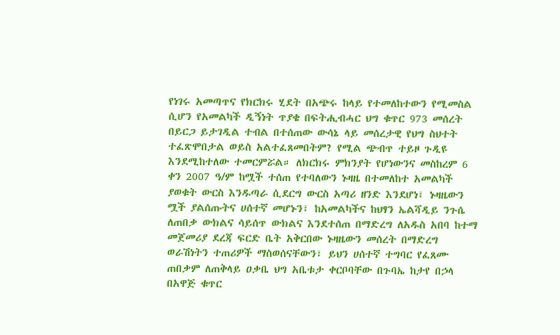የነገሩ አመጣጥና የክርክሩ ሂደት በአጭሩ ከላይ የተመለከተውን የሚመስል ሲሆን የአመልካች ዲኝነት ጥያቄ በፍትሒብሓር ህግ ቁጥር 973 መሰረት በይርጋ ይታገዲል ተብል በተሰጠው ውሳኔ ላይ መሰረታዊ የህግ ስህተት ተፈጽሞበታል ወይስ አልተፈጸመበትም? የሚል ጭብጥ ተይዞ ጉዲዩ እንደሚከተለው ተመርምሯል። ለክርክሩ ምክንያት የሆነውንና መስከረም 6 ቀን 2007 ዓ/ም ከሟች ተሰጠ የተባለውን ኑዛዜ በተመለከተ አመልካች ያወቁት ውርስ እንዱጣራ ሲደርግ ውርስ አጣሪ ዘንድ እንደሆነ፣ ኑዛዜውን ሟች ያልሰጡትና ሀሰተኛ መሆኑን፣ ከአመልካችና ከህፃን ኤልሻዲይ ንጉሴ ለጠበቃ ውክልና ሳይሰጥ ውክልና እንደተሰጠ በማድረግ ለአዱስ አበባ ከተማ መጀመሪያ ደረጃ ፍርድ ቤት አቅርበው ኑዛዜውን መሰረት በማድረግ ወራሽነትን ተጠሪዎች ማስወሰናቸውን፣ ይህን ሀሰተኛ ተግባር የፈጸሙ ጠበቃም ለጠቅላይ ዐቃቤ ህግ አቤቱታ ቀርቦባቸው በጉባኤ ከታየ በኃላ በአዋጅ ቁጥር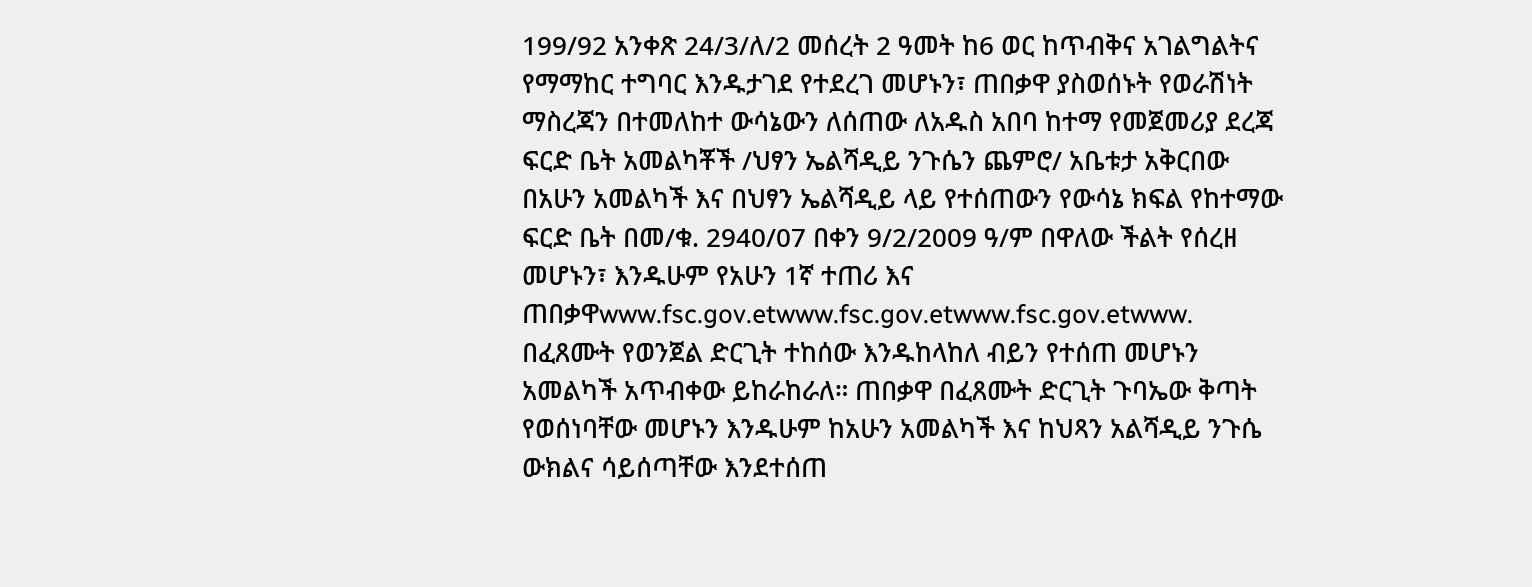199/92 አንቀጽ 24/3/ለ/2 መሰረት 2 ዓመት ከ6 ወር ከጥብቅና አገልግልትና የማማከር ተግባር እንዱታገደ የተደረገ መሆኑን፣ ጠበቃዋ ያስወሰኑት የወራሽነት ማስረጃን በተመለከተ ውሳኔውን ለሰጠው ለአዱስ አበባ ከተማ የመጀመሪያ ደረጃ ፍርድ ቤት አመልካቾች /ህፃን ኤልሻዲይ ንጉሴን ጨምሮ/ አቤቱታ አቅርበው በአሁን አመልካች እና በህፃን ኤልሻዲይ ላይ የተሰጠውን የውሳኔ ክፍል የከተማው ፍርድ ቤት በመ/ቁ. 2940/07 በቀን 9/2/2009 ዓ/ም በዋለው ችልት የሰረዘ መሆኑን፣ እንዱሁም የአሁን 1ኛ ተጠሪ እና ጠበቃዋwww.fsc.gov.etwww.fsc.gov.etwww.fsc.gov.etwww.
በፈጸሙት የወንጀል ድርጊት ተከሰው እንዱከላከለ ብይን የተሰጠ መሆኑን አመልካች አጥብቀው ይከራከራለ። ጠበቃዋ በፈጸሙት ድርጊት ጉባኤው ቅጣት የወሰነባቸው መሆኑን እንዱሁም ከአሁን አመልካች እና ከህጻን አልሻዲይ ንጉሴ ውክልና ሳይሰጣቸው እንደተሰጠ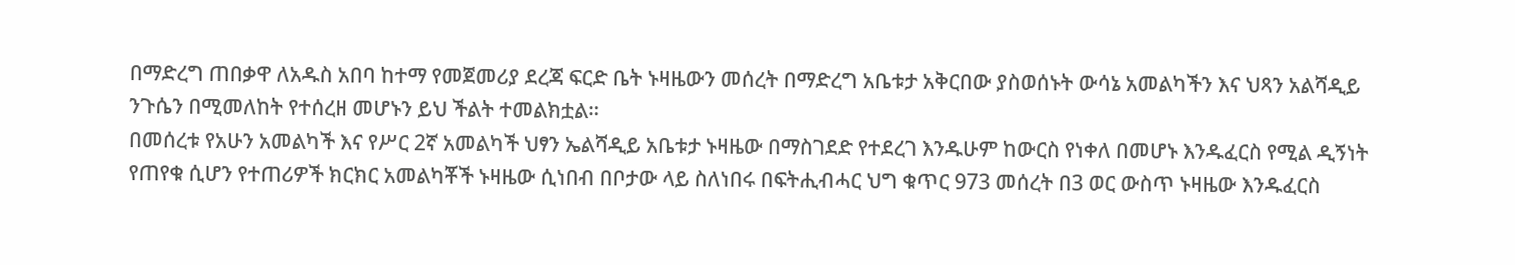በማድረግ ጠበቃዋ ለአዱስ አበባ ከተማ የመጀመሪያ ደረጃ ፍርድ ቤት ኑዛዜውን መሰረት በማድረግ አቤቱታ አቅርበው ያስወሰኑት ውሳኔ አመልካችን እና ህጻን አልሻዲይ ንጉሴን በሚመለከት የተሰረዘ መሆኑን ይህ ችልት ተመልክቷል።
በመሰረቱ የአሁን አመልካች እና የሥር 2ኛ አመልካች ህፃን ኤልሻዲይ አቤቱታ ኑዛዜው በማስገደድ የተደረገ እንዱሁም ከውርስ የነቀለ በመሆኑ እንዱፈርስ የሚል ዲኝነት የጠየቁ ሲሆን የተጠሪዎች ክርክር አመልካቾች ኑዛዜው ሲነበብ በቦታው ላይ ስለነበሩ በፍትሒብሓር ህግ ቁጥር 973 መሰረት በ3 ወር ውስጥ ኑዛዜው እንዱፈርስ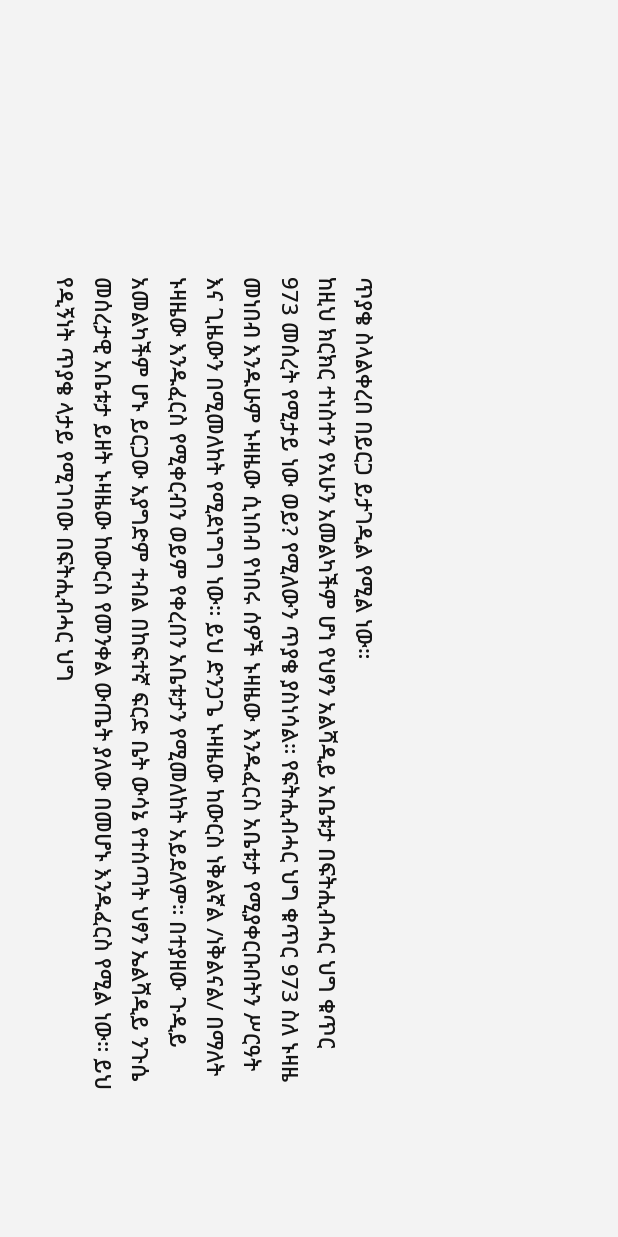ጥያቄ ስላልቀረበ በይርጋ ይታገዲል የሚል ነው።
ከዚህ ክርክር ተነስተን የአሁን አመልካችም ሆነ የህፃን አልሻዲይ አቤቱታ በፍትሒብሓር ህግ ቁጥር 973 መሰረት የሚታይ ነው ወይ? የሚለውን ጥያቄ ያስነሳል። የፍትሒብሓር ህግ ቁጥር 973 ስለ ኑዛዜ መነበብ እንዱሁም ኑዛዜው ሲነበብ የነበሩ ሰዎች ኑዛዜው እንዱፈርስ አቤቱታ የሚያቀርቡበትን ሥርዓት እና ጊዜውን በሚመለከት የሚደነግግ ነው። ይህ ድንጋጌ ኑዛዜው ከውርስ ነቅልኛል /ነቅልናል/ በማለት ኑዛዜው እንዱፈርስ የሚቀርብን ወይም የቀረበን አቤቱታን የሚመለከት አይደለም። በተያዘው ጉዲይ አመልካችም ሆኑ ይርጋው አያግድም ተብል በከፍተኛ ፍርድ ቤት ውሳኔ የተሰጣት ህፃን ኤልሻዲይ ንጉሴ መሰረታዊ አቤቱታ ይዘት ኑዛዜው ከውርስ የመንቀል ውጤት ያለው በመሆኑ እንዱፈርስ የሚል ነው። ይህ የዲኝነት ጥያቄ ላታይ የሚገባው በፍትሒብሓር ህግ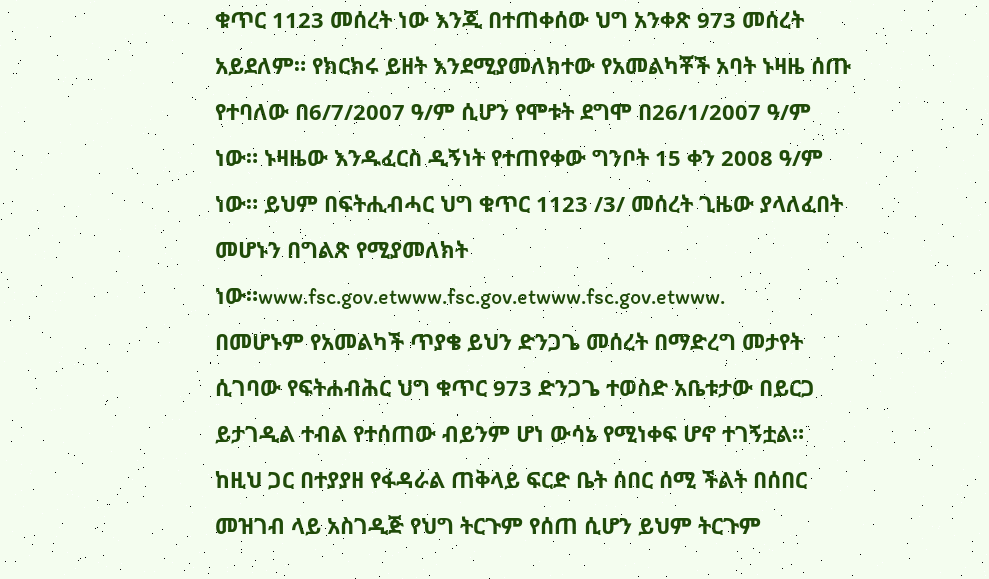ቁጥር 1123 መሰረት ነው እንጂ በተጠቀሰው ህግ አንቀጽ 973 መሰረት አይደለም። የክርክሩ ይዘት እንደሚያመለክተው የአመልካቾች አባት ኑዛዜ ሰጡ የተባለው በ6/7/2007 ዓ/ም ሲሆን የሞቱት ደግሞ በ26/1/2007 ዓ/ም ነው። ኑዛዜው እንዱፈርስ ዲኝነት የተጠየቀው ግንቦት 15 ቀን 2008 ዓ/ም ነው። ይህም በፍትሒብሓር ህግ ቁጥር 1123 /3/ መሰረት ጊዜው ያላለፈበት መሆኑን በግልጽ የሚያመለክት ነው።www.fsc.gov.etwww.fsc.gov.etwww.fsc.gov.etwww.
በመሆኑም የአመልካች ጥያቄ ይህን ድንጋጌ መሰረት በማድረግ መታየት ሲገባው የፍትሐብሕር ህግ ቁጥር 973 ድንጋጌ ተወስድ አቤቱታው በይርጋ ይታገዲል ተብል የተሰጠው ብይንም ሆነ ውሳኔ የሚነቀፍ ሆኖ ተገኝቷል።
ከዚህ ጋር በተያያዘ የፋዳራል ጠቅላይ ፍርድ ቤት ሰበር ሰሚ ችልት በሰበር መዝገብ ላይ አስገዲጅ የህግ ትርጉም የሰጠ ሲሆን ይህም ትርጉም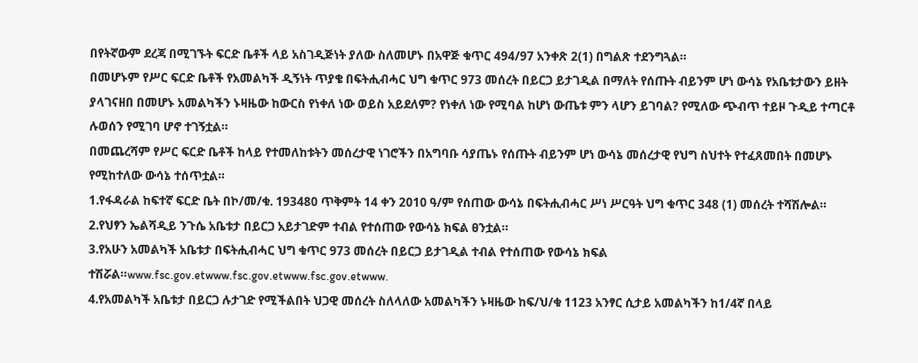በየትኛውም ደረጃ በሚገኙት ፍርድ ቤቶች ላይ አስገዲጅነት ያለው ስለመሆኑ በአዋጅ ቁጥር 494/97 አንቀጽ 2(1) በግልጽ ተደንግጓል።
በመሆኑም የሥር ፍርድ ቤቶች የአመልካች ዲኝነት ጥያቄ በፍትሒብሓር ህግ ቁጥር 973 መሰረት በይርጋ ይታገዲል በማለት የሰጡት ብይንም ሆነ ውሳኔ የአቤቱታውን ይዘት ያላገናዘበ በመሆኑ አመልካችን ኑዛዜው ከውርስ የነቀለ ነው ወይስ አይደለም? የነቀለ ነው የሚባል ከሆነ ውጤቱ ምን ላሆን ይገባል? የሚለው ጭብጥ ተይዞ ጉዲይ ተጣርቶ ሉወሰን የሚገባ ሆኖ ተገኝቷል።
በመጨረሻም የሥር ፍርድ ቤቶች ከላይ የተመለከቱትን መሰረታዊ ነገሮችን በአግባቡ ሳያጤኑ የሰጡት ብይንም ሆነ ውሳኔ መሰረታዊ የህግ ስህተት የተፈጸመበት በመሆኑ የሚከተለው ውሳኔ ተሰጥቷል።
1.የፋዳራል ከፍተኛ ፍርድ ቤት በኮ/መ/ቁ. 193480 ጥቅምት 14 ቀን 2010 ዓ/ም የሰጠው ውሳኔ በፍትሒብሓር ሥነ ሥርዓት ህግ ቁጥር 348 (1) መሰረት ተሻሽሎል።
2.የህፃን ኤልሻዲይ ንጉሴ አቤቱታ በይርጋ አይታገድም ተብል የተሰጠው የውሳኔ ክፍል ፀንቷል።
3.የአሁን አመልካች አቤቱታ በፍትሒብሓር ህግ ቁጥር 973 መሰረት በይርጋ ይታገዲል ተብል የተሰጠው የውሳኔ ክፍል ተሽሯል።www.fsc.gov.etwww.fsc.gov.etwww.fsc.gov.etwww.
4.የአመልካች አቤቱታ በይርጋ ሉታገድ የሚችልበት ህጋዊ መሰረት ስለላለው አመልካችን ኑዛዜው ከፍ/ህ/ቁ 1123 አንፃር ሲታይ አመልካችን ከ1/4ኛ በላይ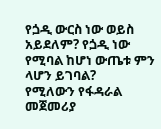የጏዲ ውርስ ነው ወይስ አይደለም? የጏዲ ነው የሚባል ከሆነ ውጤቱ ምን ላሆን ይገባል?
የሚለውን የፋዳራል መጀመሪያ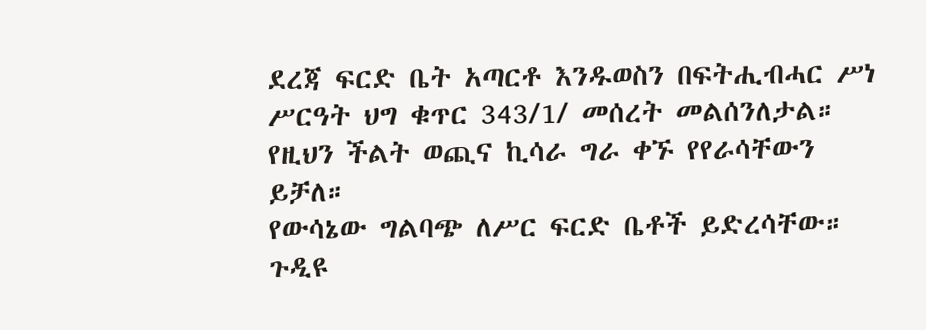ደረጃ ፍርድ ቤት አጣርቶ እንዱወስን በፍትሒብሓር ሥነ ሥርዓት ህግ ቁጥር 343/1/ መሰረት መልሰንለታል።
የዚህን ችልት ወጪና ኪሳራ ግራ ቀኙ የየራሳቸውን ይቻለ።
የውሳኔው ግልባጭ ለሥር ፍርድ ቤቶች ይድረሳቸው።
ጉዲዩ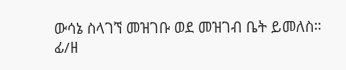ውሳኔ ስላገኘ መዝገቡ ወደ መዝገብ ቤት ይመለስ።
ፊ/ዘ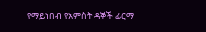የማይነበብ የአምስት ዳኞች ፊርማ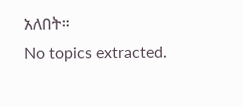አለበት።
No topics extracted.